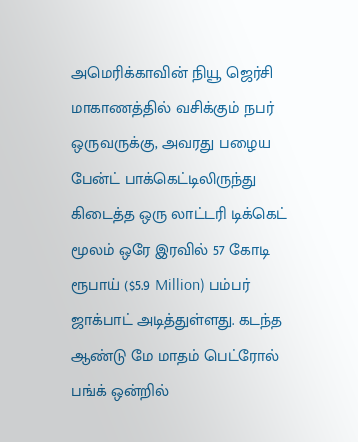அமெரிக்காவின் நியூ ஜெர்சி மாகாணத்தில் வசிக்கும் நபர் ஒருவருக்கு, அவரது பழைய பேன்ட் பாக்கெட்டிலிருந்து கிடைத்த ஒரு லாட்டரி டிக்கெட் மூலம் ஒரே இரவில் 57 கோடி ரூபாய் ($5.9 Million) பம்பர் ஜாக்பாட் அடித்துள்ளது. கடந்த ஆண்டு மே மாதம் பெட்ரோல் பங்க் ஒன்றில்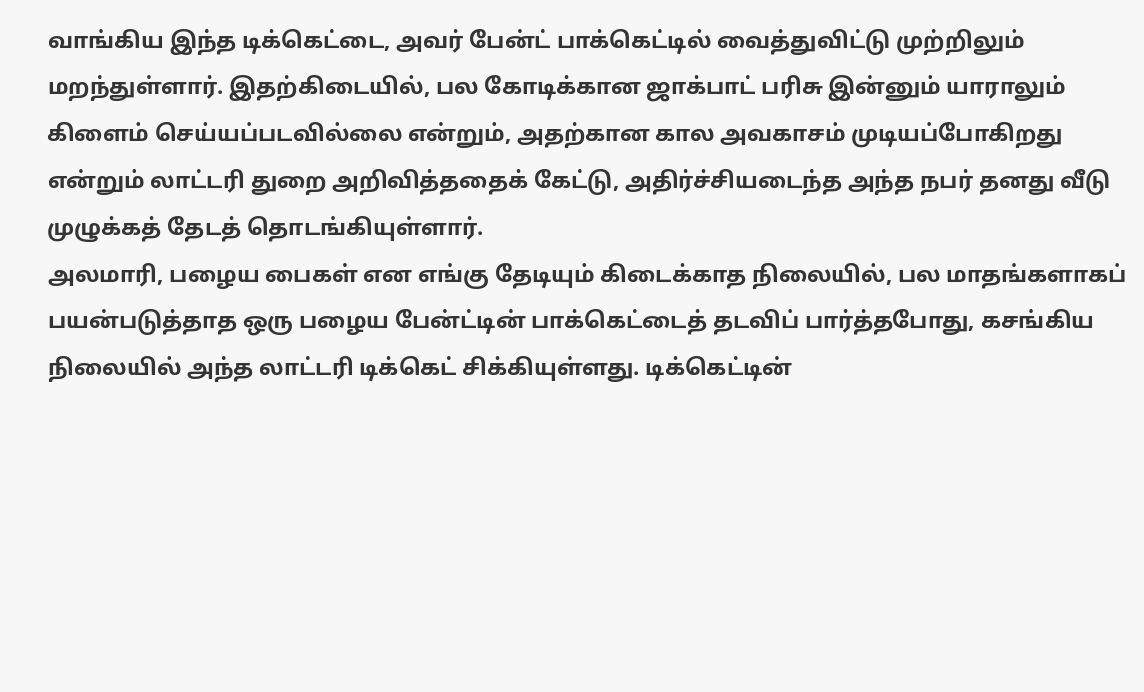வாங்கிய இந்த டிக்கெட்டை, அவர் பேன்ட் பாக்கெட்டில் வைத்துவிட்டு முற்றிலும் மறந்துள்ளார். இதற்கிடையில், பல கோடிக்கான ஜாக்பாட் பரிசு இன்னும் யாராலும் கிளைம் செய்யப்படவில்லை என்றும், அதற்கான கால அவகாசம் முடியப்போகிறது என்றும் லாட்டரி துறை அறிவித்ததைக் கேட்டு, அதிர்ச்சியடைந்த அந்த நபர் தனது வீடு முழுக்கத் தேடத் தொடங்கியுள்ளார்.
அலமாரி, பழைய பைகள் என எங்கு தேடியும் கிடைக்காத நிலையில், பல மாதங்களாகப் பயன்படுத்தாத ஒரு பழைய பேன்ட்டின் பாக்கெட்டைத் தடவிப் பார்த்தபோது, கசங்கிய நிலையில் அந்த லாட்டரி டிக்கெட் சிக்கியுள்ளது. டிக்கெட்டின்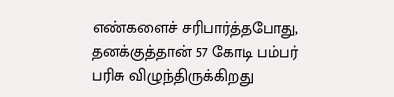எண்களைச் சரிபார்த்தபோது, தனக்குத்தான் 57 கோடி பம்பர் பரிசு விழுந்திருக்கிறது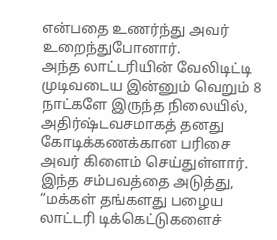என்பதை உணர்ந்து அவர் உறைந்துபோனார்.
அந்த லாட்டரியின் வேலிடிட்டி முடிவடைய இன்னும் வெறும் 8 நாட்களே இருந்த நிலையில், அதிர்ஷ்டவசமாகத் தனது கோடிக்கணக்கான பரிசை அவர் கிளைம் செய்துள்ளார். இந்த சம்பவத்தை அடுத்து, “மக்கள் தங்களது பழைய லாட்டரி டிக்கெட்டுகளைச்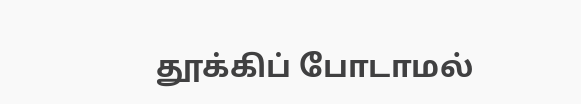தூக்கிப் போடாமல்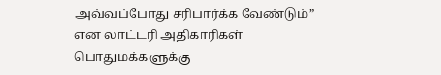அவ்வப்போது சரிபார்க்க வேண்டும்” என லாட்டரி அதிகாரிகள் பொதுமக்களுக்கு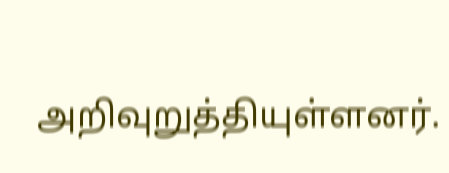அறிவுறுத்தியுள்ளனர்.